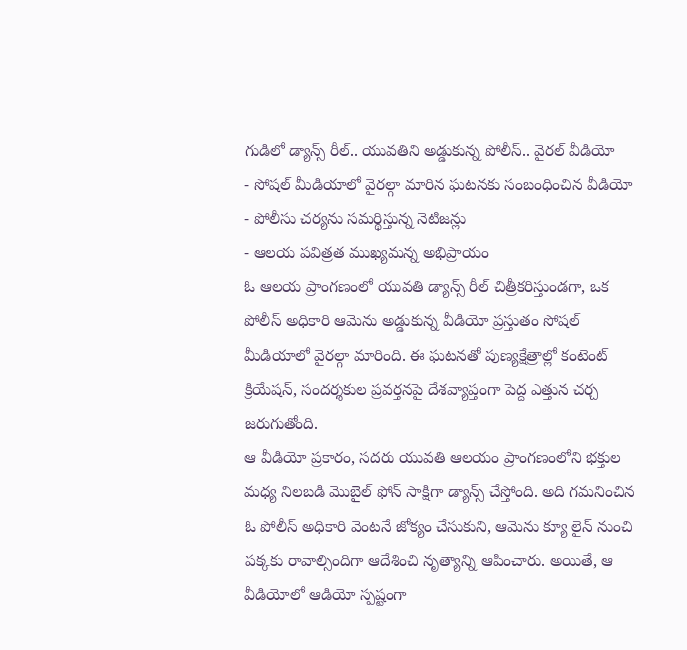గుడిలో డ్యాన్స్ రీల్.. యువతిని అడ్డుకున్న పోలీస్.. వైరల్ వీడియో
- సోషల్ మీడియాలో వైరల్గా మారిన ఘటనకు సంబంధించిన వీడియో
- పోలీసు చర్యను సమర్థిస్తున్న నెటిజన్లు
- ఆలయ పవిత్రత ముఖ్యమన్న అభిప్రాయం
ఓ ఆలయ ప్రాంగణంలో యువతి డ్యాన్స్ రీల్ చిత్రీకరిస్తుండగా, ఒక పోలీస్ అధికారి ఆమెను అడ్డుకున్న వీడియో ప్రస్తుతం సోషల్ మీడియాలో వైరల్గా మారింది. ఈ ఘటనతో పుణ్యక్షేత్రాల్లో కంటెంట్ క్రియేషన్, సందర్శకుల ప్రవర్తనపై దేశవ్యాప్తంగా పెద్ద ఎత్తున చర్చ జరుగుతోంది.
ఆ వీడియో ప్రకారం, సదరు యువతి ఆలయం ప్రాంగణంలోని భక్తుల మధ్య నిలబడి మొబైల్ ఫోన్ సాక్షిగా డ్యాన్స్ చేస్తోంది. అది గమనించిన ఓ పోలీస్ అధికారి వెంటనే జోక్యం చేసుకుని, ఆమెను క్యూ లైన్ నుంచి పక్కకు రావాల్సిందిగా ఆదేశించి నృత్యాన్ని ఆపించారు. అయితే, ఆ వీడియోలో ఆడియో స్పష్టంగా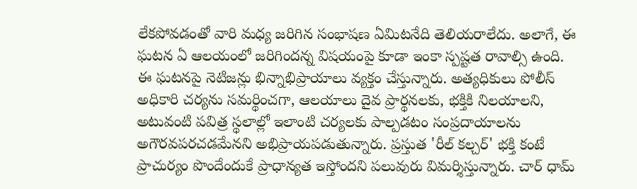లేకపోవడంతో వారి మధ్య జరిగిన సంభాషణ ఏమిటనేది తెలియరాలేదు. అలాగే, ఈ ఘటన ఏ ఆలయంలో జరిగిందన్న విషయంపై కూడా ఇంకా స్పష్టత రావాల్సి ఉంది.
ఈ ఘటనపై నెటిజన్లు భిన్నాభిప్రాయాలు వ్యక్తం చేస్తున్నారు. అత్యధికులు పోలీస్ అధికారి చర్యను సమర్థించగా, ఆలయాలు దైవ ప్రార్థనలకు, భక్తికి నిలయాలని, అటువంటి పవిత్ర స్థలాల్లో ఇలాంటి చర్యలకు పాల్పడటం సంప్రదాయాలను అగౌరవపరచడమేనని అభిప్రాయపడుతున్నారు. ప్రస్తుత 'రీల్ కల్చర్' భక్తి కంటే ప్రాచుర్యం పొందేందుకే ప్రాధాన్యత ఇస్తోందని పలువురు విమర్శిస్తున్నారు. చార్ ధామ్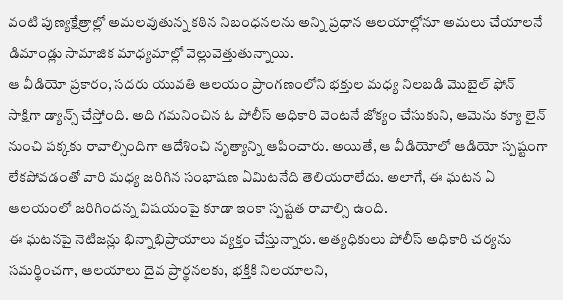వంటి పుణ్యక్షేత్రాల్లో అమలవుతున్న కఠిన నిబంధనలను అన్ని ప్రధాన ఆలయాల్లోనూ అమలు చేయాలనే డిమాండ్లు సామాజిక మాధ్యమాల్లో వెల్లువెత్తుతున్నాయి.
ఆ వీడియో ప్రకారం, సదరు యువతి ఆలయం ప్రాంగణంలోని భక్తుల మధ్య నిలబడి మొబైల్ ఫోన్ సాక్షిగా డ్యాన్స్ చేస్తోంది. అది గమనించిన ఓ పోలీస్ అధికారి వెంటనే జోక్యం చేసుకుని, ఆమెను క్యూ లైన్ నుంచి పక్కకు రావాల్సిందిగా ఆదేశించి నృత్యాన్ని ఆపించారు. అయితే, ఆ వీడియోలో ఆడియో స్పష్టంగా లేకపోవడంతో వారి మధ్య జరిగిన సంభాషణ ఏమిటనేది తెలియరాలేదు. అలాగే, ఈ ఘటన ఏ ఆలయంలో జరిగిందన్న విషయంపై కూడా ఇంకా స్పష్టత రావాల్సి ఉంది.
ఈ ఘటనపై నెటిజన్లు భిన్నాభిప్రాయాలు వ్యక్తం చేస్తున్నారు. అత్యధికులు పోలీస్ అధికారి చర్యను సమర్థించగా, ఆలయాలు దైవ ప్రార్థనలకు, భక్తికి నిలయాలని,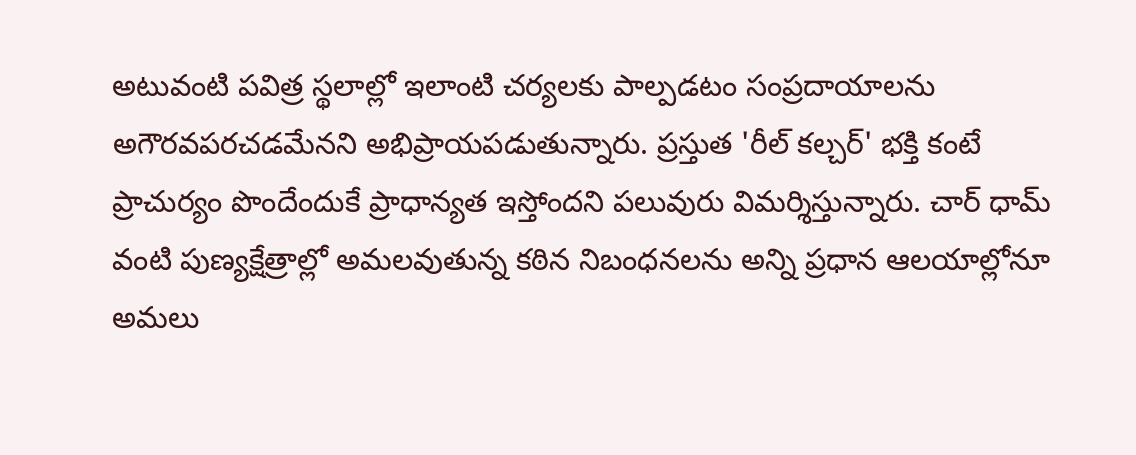అటువంటి పవిత్ర స్థలాల్లో ఇలాంటి చర్యలకు పాల్పడటం సంప్రదాయాలను అగౌరవపరచడమేనని అభిప్రాయపడుతున్నారు. ప్రస్తుత 'రీల్ కల్చర్' భక్తి కంటే ప్రాచుర్యం పొందేందుకే ప్రాధాన్యత ఇస్తోందని పలువురు విమర్శిస్తున్నారు. చార్ ధామ్ వంటి పుణ్యక్షేత్రాల్లో అమలవుతున్న కఠిన నిబంధనలను అన్ని ప్రధాన ఆలయాల్లోనూ అమలు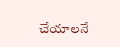చేయాలనే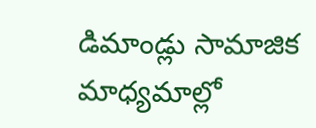డిమాండ్లు సామాజిక మాధ్యమాల్లో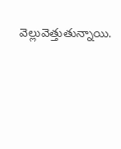వెల్లువెత్తుతున్నాయి.